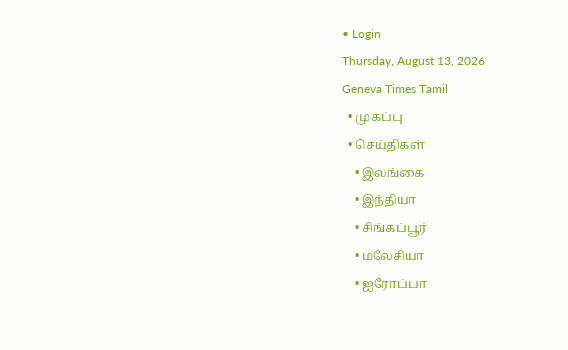• Login
Thursday, August 13, 2026
Geneva Times Tamil
  • முகப்பு
  • செய்திகள்
    • இலங்கை
    • இந்தியா
    • சிங்கப்பூர்
    • மலேசியா
    • ஐரோப்பா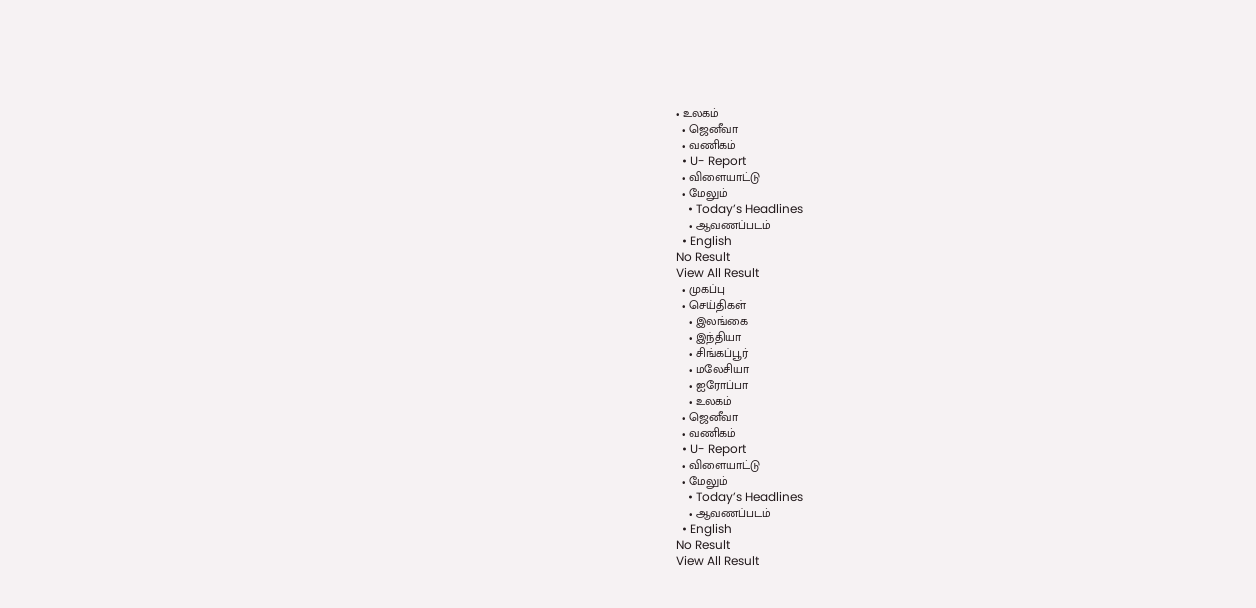• உலகம்
  • ஜெனீவா
  • வணிகம்
  • U- Report
  • விளையாட்டு
  • மேலும்
    • Today’s Headlines
    • ஆவணப்படம்
  • English
No Result
View All Result
  • முகப்பு
  • செய்திகள்
    • இலங்கை
    • இந்தியா
    • சிங்கப்பூர்
    • மலேசியா
    • ஐரோப்பா
    • உலகம்
  • ஜெனீவா
  • வணிகம்
  • U- Report
  • விளையாட்டு
  • மேலும்
    • Today’s Headlines
    • ஆவணப்படம்
  • English
No Result
View All Result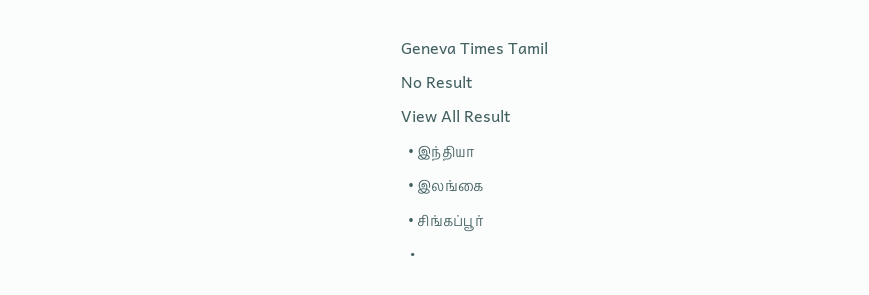Geneva Times Tamil
No Result
View All Result
  • இந்தியா
  • இலங்கை
  • சிங்கப்பூர்
  •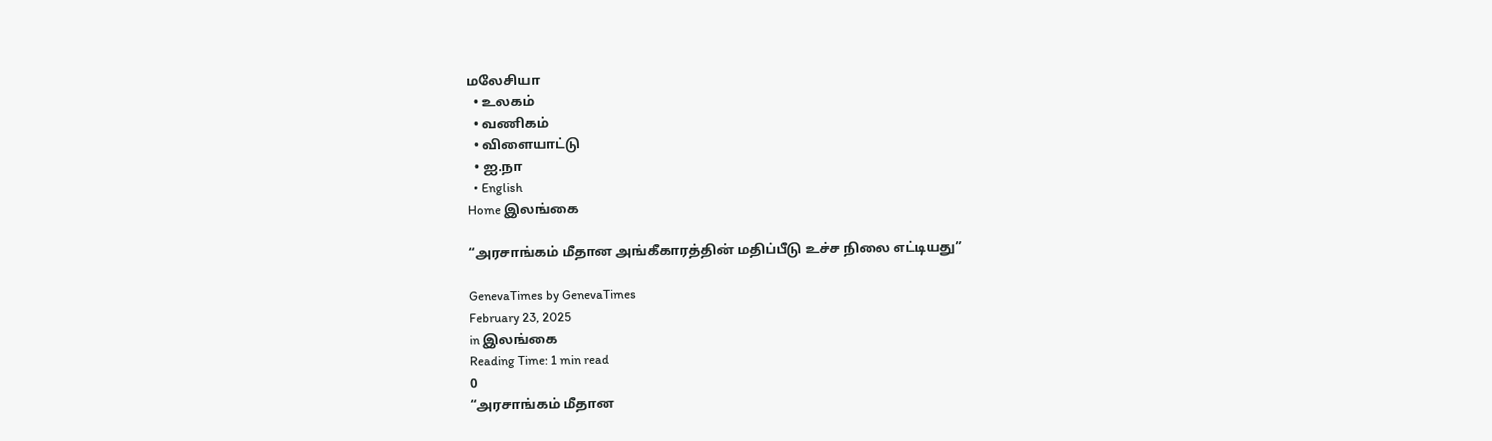மலேசியா
  • உலகம்
  • வணிகம்
  • விளையாட்டு
  • ஐ.நா
  • English
Home இலங்கை

“அரசாங்கம் மீதான அங்கீகாரத்தின் மதிப்பீடு உச்ச நிலை எட்டியது”

GenevaTimes by GenevaTimes
February 23, 2025
in இலங்கை
Reading Time: 1 min read
0
“அரசாங்கம் மீதான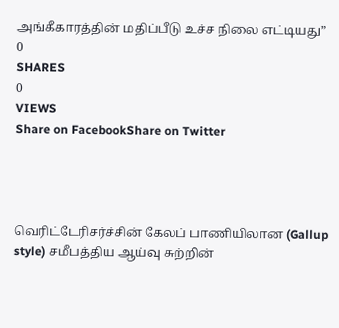அங்கீகாரத்தின் மதிப்பீடு உச்ச நிலை எட்டியது”
0
SHARES
0
VIEWS
Share on FacebookShare on Twitter




வெரிட்டேரிசர்ச்சின் கேலப் பாணியிலான (Gallup style) சமீபத்திய ஆய்வு சுற்றின்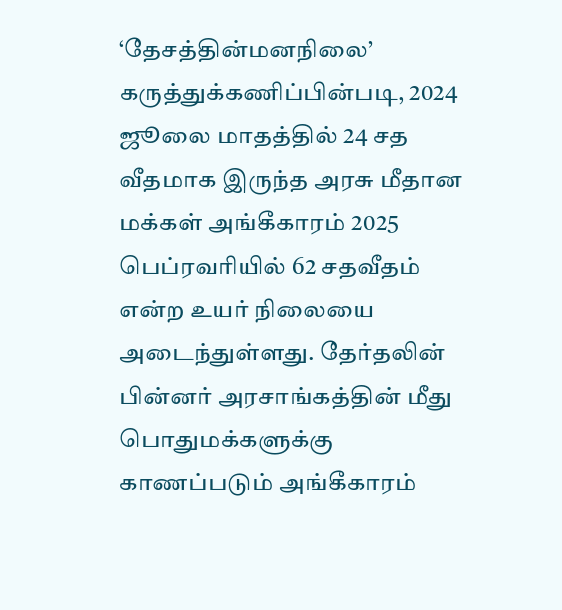‘தேசத்தின்மனநிலை’ கருத்துக்கணிப்பின்படி, 2024 ஜூலை மாதத்தில் 24 சத வீதமாக இருந்த அரசு மீதான மக்கள் அங்கீகாரம் 2025 பெப்ரவரியில் 62 சதவீதம் என்ற உயர் நிலையை அடைந்துள்ளது. தேர்தலின் பின்னர் அரசாங்கத்தின் மீது பொதுமக்களுக்கு காணப்படும் அங்கீகாரம்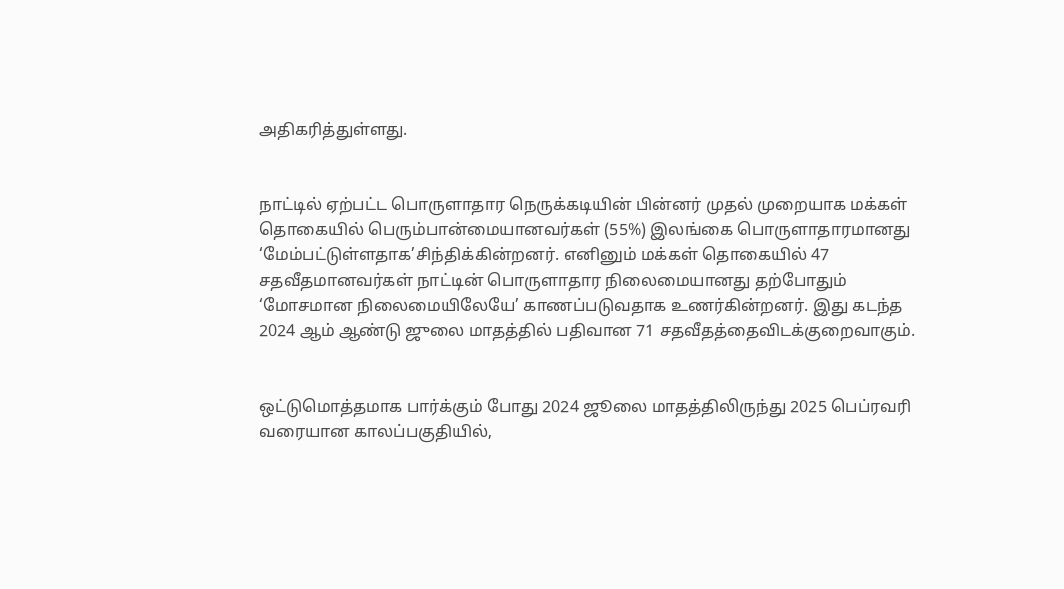அதிகரித்துள்ளது.


நாட்டில் ஏற்பட்ட பொருளாதார நெருக்கடியின் பின்னர் முதல் முறையாக மக்கள் தொகையில் பெரும்பான்மையானவர்கள் (55%) இலங்கை பொருளாதாரமானது ‘மேம்பட்டுள்ளதாக’சிந்திக்கின்றனர். எனினும் மக்கள் தொகையில் 47 சதவீதமானவர்கள் நாட்டின் பொருளாதார நிலைமையானது தற்போதும் ‘மோசமான நிலைமையிலேயே’ காணப்படுவதாக உணர்கின்றனர். இது கடந்த 2024 ஆம் ஆண்டு ஜுலை மாதத்தில் பதிவான 71 சதவீதத்தைவிடக்குறைவாகும்.


ஒட்டுமொத்தமாக பார்க்கும் போது 2024 ஜூலை மாதத்திலிருந்து 2025 பெப்ரவரி வரையான காலப்பகுதியில்,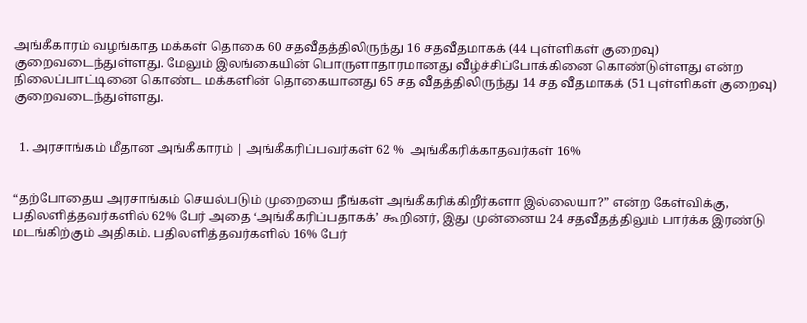அங்கீகாரம் வழங்காத மக்கள் தொகை 60 சதவீதத்திலிருந்து 16 சதவீதமாகக் (44 புள்ளிகள் குறைவு) குறைவடைந்துள்ளது. மேலும் இலங்கையின் பொருளாதாரமானது வீழ்ச்சிப்போக்கினை கொண்டுள்ளது என்ற நிலைப்பாட்டினை கொண்ட மக்களின் தொகையானது 65 சத வீதத்திலிருந்து 14 சத வீதமாகக் (51 புள்ளிகள் குறைவு) குறைவடைந்துள்ளது.


  1. அரசாங்கம் மீதான அங்கீகாரம் | அங்கீகரிப்பவர்கள் 62 %  அங்கீகரிக்காதவர்கள் 16%


“தற்போதைய அரசாங்கம் செயல்படும் முறையை நீங்கள் அங்கீகரிக்கிறீர்களா இல்லையா?” என்ற கேள்விக்கு, பதிலளித்தவர்களில் 62% பேர் அதை ‘அங்கீகரிப்பதாகக்’ கூறினர், இது முன்னைய 24 சதவீதத்திலும் பார்க்க இரண்டு மடங்கிற்கும் அதிகம். பதிலளித்தவர்களில் 16% பேர்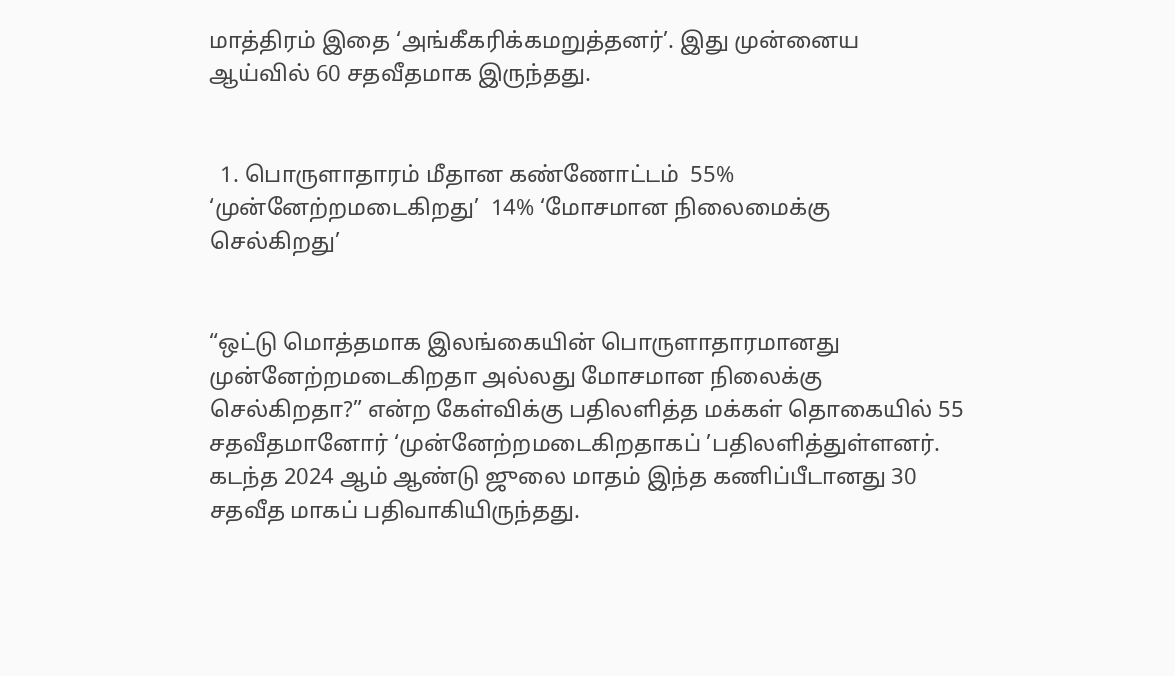மாத்திரம் இதை ‘அங்கீகரிக்கமறுத்தனர்’. இது முன்னைய ஆய்வில் 60 சதவீதமாக இருந்தது.


  1. பொருளாதாரம் மீதான கண்ணோட்டம்  55% ‘முன்னேற்றமடைகிறது’  14% ‘மோசமான நிலைமைக்கு செல்கிறது’


“ஒட்டு மொத்தமாக இலங்கையின் பொருளாதாரமானது முன்னேற்றமடைகிறதா அல்லது மோசமான நிலைக்கு செல்கிறதா?” என்ற கேள்விக்கு பதிலளித்த மக்கள் தொகையில் 55 சதவீதமானோர் ‘முன்னேற்றமடைகிறதாகப் ’பதிலளித்துள்ளனர். கடந்த 2024 ஆம் ஆண்டு ஜுலை மாதம் இந்த கணிப்பீடானது 30 சதவீத மாகப் பதிவாகியிருந்தது.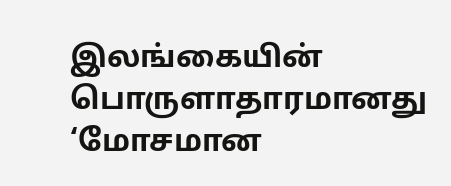இலங்கையின் பொருளாதாரமானது ‘மோசமான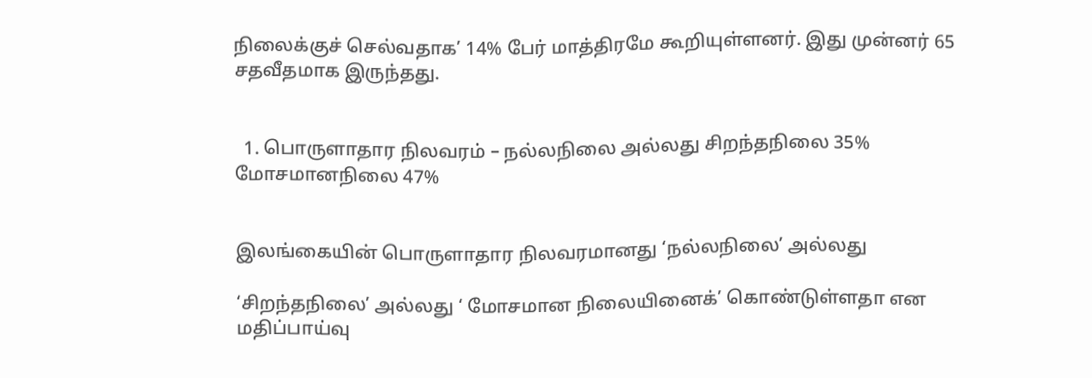நிலைக்குச் செல்வதாக’ 14% பேர் மாத்திரமே கூறியுள்ளனர். இது முன்னர் 65 சதவீதமாக இருந்தது.


  1. பொருளாதார நிலவரம் – நல்லநிலை அல்லது சிறந்தநிலை 35%  மோசமானநிலை 47%


இலங்கையின் பொருளாதார நிலவரமானது ‘நல்லநிலை’ அல்லது

‘சிறந்தநிலை’ அல்லது ‘ மோசமான நிலையினைக்’ கொண்டுள்ளதா என மதிப்பாய்வு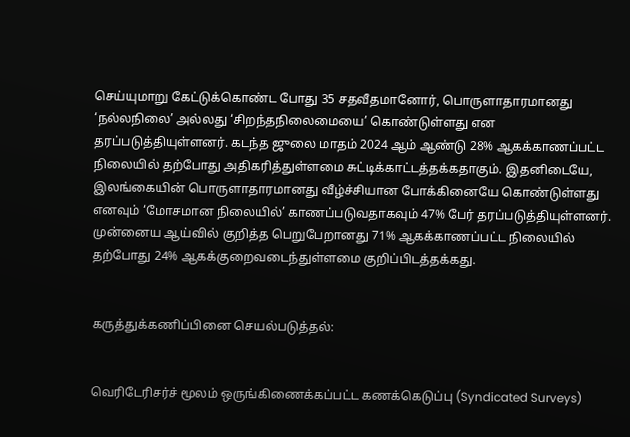செய்யுமாறு கேட்டுக்கொண்ட போது 35 சதவீதமானோர், பொருளாதாரமானது ‘நல்லநிலை’ அல்லது ‘சிறந்தநிலைமையை’ கொண்டுள்ளது என தரப்படுத்தியுள்ளனர். கடந்த ஜுலை மாதம் 2024 ஆம் ஆண்டு 28% ஆகக்காணப்பட்ட நிலையில் தற்போது அதிகரித்துள்ளமை சுட்டிக்காட்டத்தக்கதாகும். இதனிடையே, இலங்கையின் பொருளாதாரமானது வீழ்ச்சியான போக்கினையே கொண்டுள்ளது எனவும் ‘மோசமான நிலையில்’ காணப்படுவதாகவும் 47% பேர் தரப்படுத்தியுள்ளனர். முன்னைய ஆய்வில் குறித்த பெறுபேறானது 71% ஆகக்காணப்பட்ட நிலையில் தற்போது 24% ஆகக்குறைவடைந்துள்ளமை குறிப்பிடத்தக்கது.


கருத்துக்கணிப்பினை செயல்படுத்தல்:


வெரிடேரிசர்ச் மூலம் ஒருங்கிணைக்கப்பட்ட கணக்கெடுப்பு (Syndicated Surveys)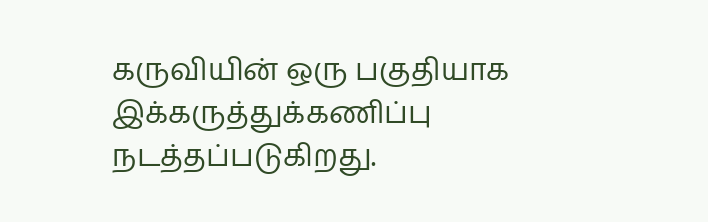கருவியின் ஒரு பகுதியாக இக்கருத்துக்கணிப்பு நடத்தப்படுகிறது.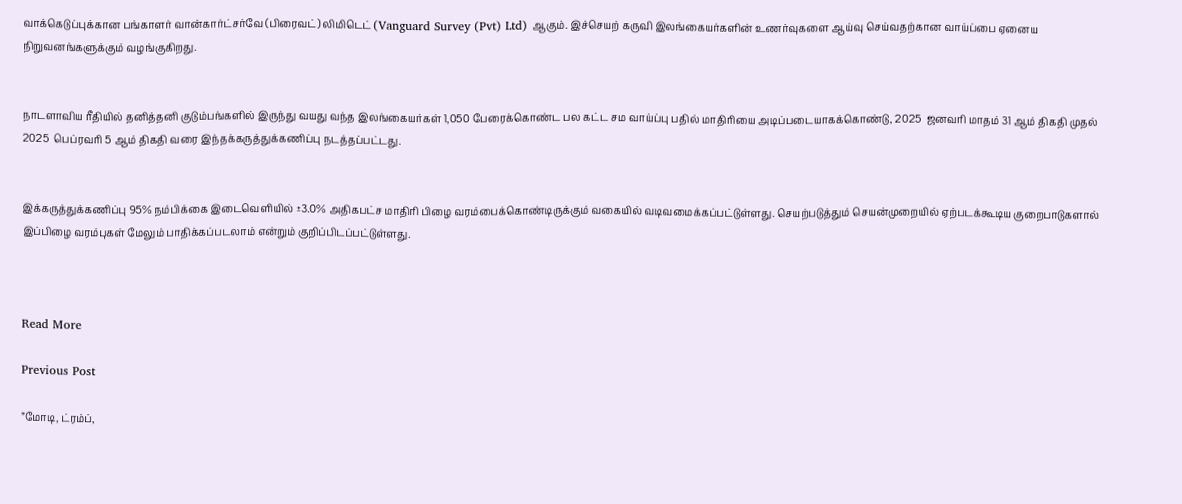வாக்கெடுப்புக்கான பங்காளர் வான்கார்ட்சர்வே (பிரைவட்) லிமிடெட் (Vanguard Survey (Pvt) Ltd) ஆகும். இச்செயற் கருவி இலங்கையர்களின் உணர்வுகளை ஆய்வு செய்வதற்கான வாய்ப்பை ஏனைய நிறுவனங்களுக்கும் வழங்குகிறது.


நாடளாவிய ரீதியில் தனித்தனி குடும்பங்களில் இருந்து வயது வந்த இலங்கையர்கள் 1,050 பேரைக்கொண்ட பல கட்ட சம வாய்ப்பு பதில் மாதிரியை அடிப்படையாகக்கொண்டு, 2025  ஜனவரி மாதம் 31 ஆம் திகதி முதல் 2025  பெப்ரவரி 5 ஆம் திகதி வரை இந்தக்கருத்துக்கணிப்பு நடத்தப்பட்டது.


இக்கருத்துக்கணிப்பு 95% நம்பிக்கை இடைவெளியில் ±3.0% அதிகபட்ச மாதிரி பிழை வரம்பைக்கொண்டிருக்கும் வகையில் வடிவமைக்கப்பட்டுள்ளது. செயற்படுத்தும் செயன்முறையில் ஏற்படக்கூடிய குறைபாடுகளால் இப்பிழை வரம்புகள் மேலும் பாதிக்கப்படலாம் என்றும் குறிப்பிடப்பட்டுள்ளது.



Read More

Previous Post

”மோடி, ட்ரம்ப்,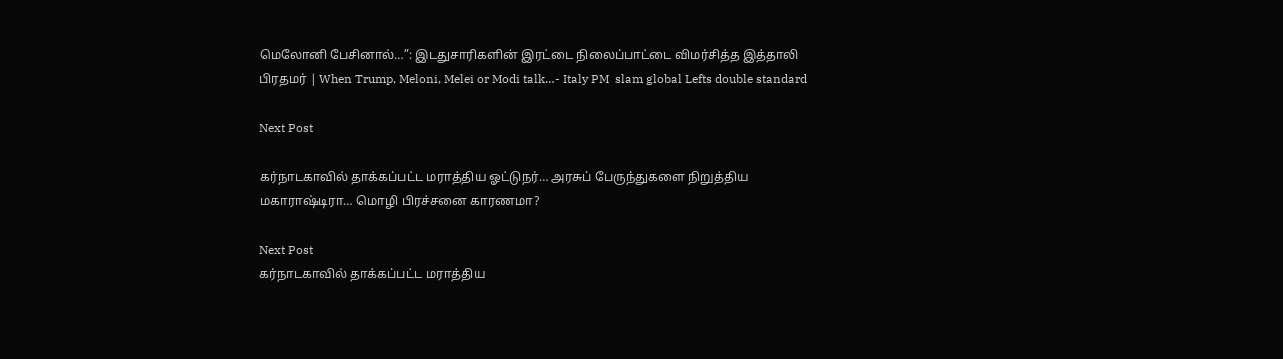மெலோனி பேசினால்…”: இடதுசாரிகளின் இரட்டை நிலைப்பாட்டை விமர்சித்த இத்தாலி பிரதமர் | When Trump, Meloni, Melei or Modi talk…- Italy PM  slam global Lefts double standard

Next Post

கர்நாடகாவில் தாக்கப்பட்ட மராத்திய ஓட்டுநர்… அரசுப் பேருந்துகளை நிறுத்திய மகாராஷ்டிரா… மொழி பிரச்சனை காரணமா?

Next Post
கர்நாடகாவில் தாக்கப்பட்ட மராத்திய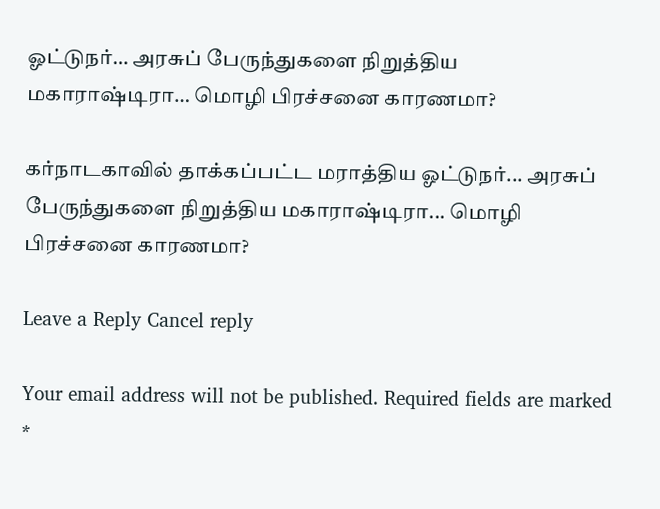ஓட்டுநர்… அரசுப் பேருந்துகளை நிறுத்திய மகாராஷ்டிரா… மொழி பிரச்சனை காரணமா?

கர்நாடகாவில் தாக்கப்பட்ட மராத்திய ஓட்டுநர்... அரசுப் பேருந்துகளை நிறுத்திய மகாராஷ்டிரா... மொழி பிரச்சனை காரணமா?

Leave a Reply Cancel reply

Your email address will not be published. Required fields are marked *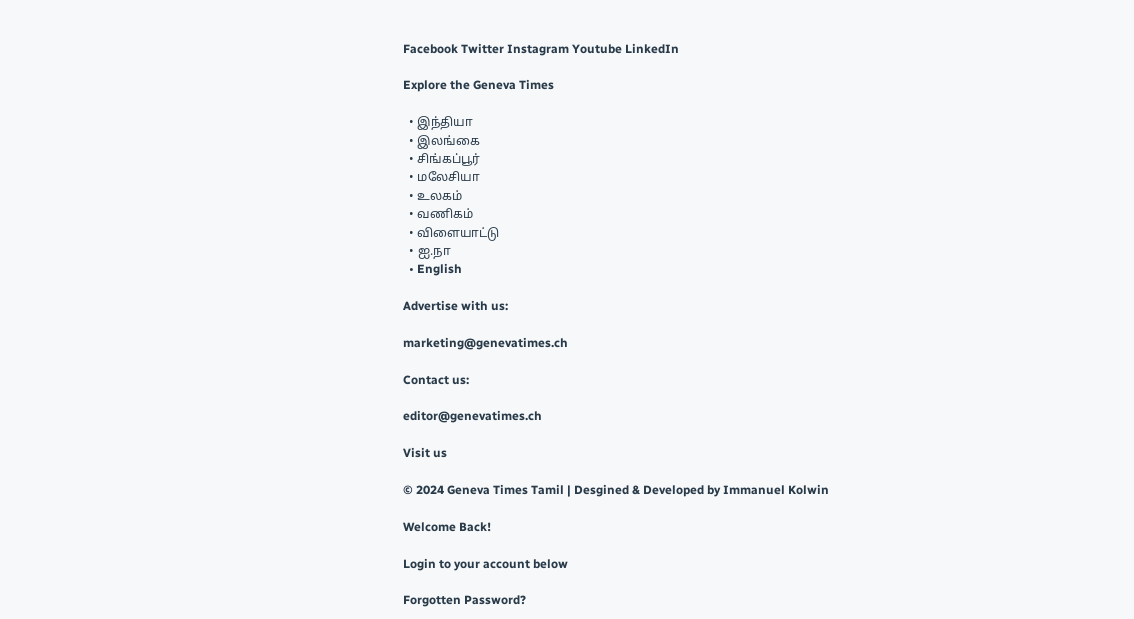Facebook Twitter Instagram Youtube LinkedIn

Explore the Geneva Times

  • இந்தியா
  • இலங்கை
  • சிங்கப்பூர்
  • மலேசியா
  • உலகம்
  • வணிகம்
  • விளையாட்டு
  • ஐ.நா
  • English

Advertise with us:

marketing@genevatimes.ch

Contact us:

editor@genevatimes.ch

Visit us

© 2024 Geneva Times Tamil | Desgined & Developed by Immanuel Kolwin

Welcome Back!

Login to your account below

Forgotten Password?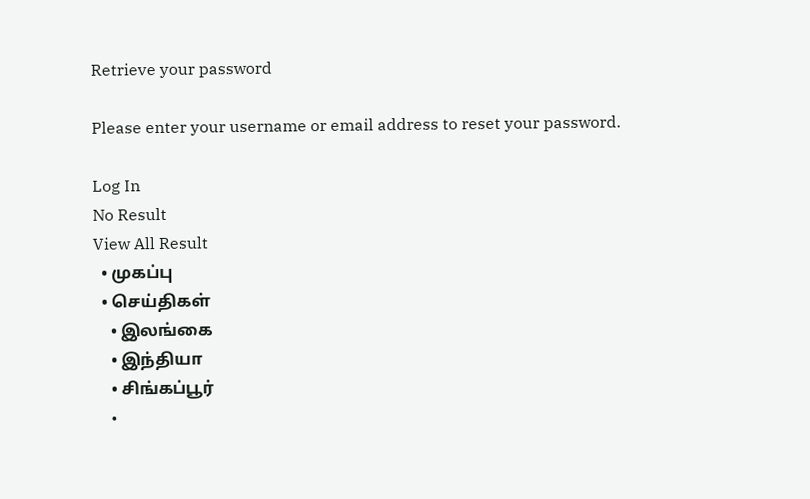Retrieve your password

Please enter your username or email address to reset your password.

Log In
No Result
View All Result
  • முகப்பு
  • செய்திகள்
    • இலங்கை
    • இந்தியா
    • சிங்கப்பூர்
    •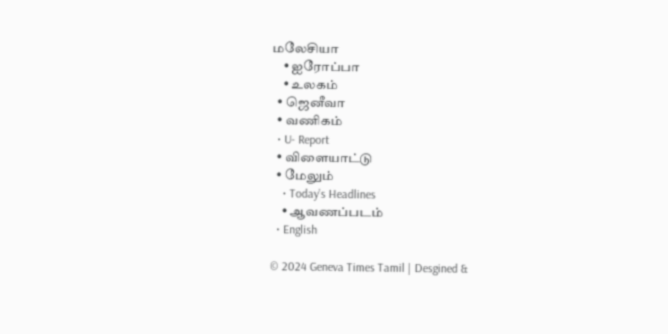மலேசியா
    • ஐரோப்பா
    • உலகம்
  • ஜெனீவா
  • வணிகம்
  • U- Report
  • விளையாட்டு
  • மேலும்
    • Today’s Headlines
    • ஆவணப்படம்
  • English

© 2024 Geneva Times Tamil | Desgined &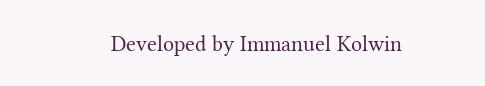Developed by Immanuel Kolwin